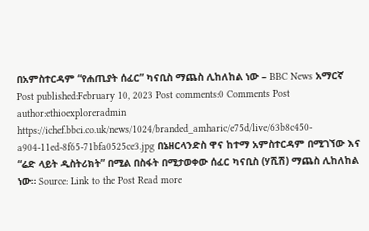በአምስተርዳም “የሐጢያት ሰፈር” ካናቢስ ማጨስ ሊከለከል ነው – BBC News አማርኛ Post published:February 10, 2023 Post comments:0 Comments Post author:ethioexploreradmin https://ichef.bbci.co.uk/news/1024/branded_amharic/e75d/live/63b8c450-a904-11ed-8f65-71bfa0525ce3.jpg በኔዘርላንድስ ዋና ከተማ አምስተርዳም በሚገኘው እና “ሬድ ላይት ዲስትሪክት” በሚል በስፋት በሚታወቀው ሰፈር ካናቢስ (ሃሺሽ) ማጨስ ሊከለከል ነው። Source: Link to the Post Read more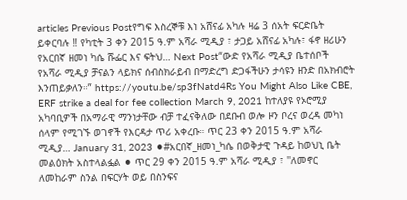articles Previous Postየግፍ እስረኞቹ እነ አሸናፊ አካሉ ዛሬ 3 ሰአት ፍርድቤት ይቀርባሉ ‼ የካቲት 3 ቀን 2015 ዓ.ም አሻራ ሚዲያ ፣ ታጋይ አሸናፊ አካሉ፣ ፋኖ ዘሪሁን የአርበኛ ዘመነ ካሴ ሹፌር እና ፍትህ… Next Post“ውድ የአሻራ ሚዲያ ቤተሰቦች የአሻራ ሚዲያ ቻናልን ላይክና ሰብስክራይብ በማድረግ ድጋፋችሁን ታሳዩን ዘንድ በአክብሮት እንጠይቃለን።” https://youtu.be/sp3fNatd4Rs You Might Also Like CBE, ERF strike a deal for fee collection March 9, 2021 ከተለያዩ የኦሮሚያ አካባቢዎች በአማራዊ ማንነታቸው ብቻ ተፈናቅለው በደቡብ ወሎ ዞን ቦረና ወረዳ መካነ ሰላም የሚገኙ ወገኖች የእርዳታ ጥሪ አቀረቡ። ጥር 23 ቀን 2015 ዓ.ም አሻራ ሚዲያ… January 31, 2023 ⚫#አርበኛ_ዘመነ_ካሴ በወቅታዊ ጉዳይ ከወህኒ ቤት መልዕክት አስተላልፏል ⚫ ጥር 29 ቀን 2015 ዓ.ም አሻራ ሚዲያ ፣ ''ለመኖር ለመከራም ስንል በፍርሃት ወይ በስንፍና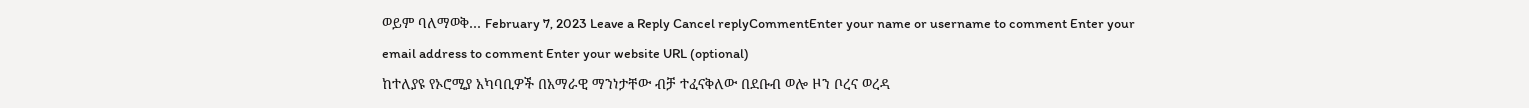ወይም ባለማወቅ… February 7, 2023 Leave a Reply Cancel replyCommentEnter your name or username to comment Enter your email address to comment Enter your website URL (optional)
ከተለያዩ የኦሮሚያ አካባቢዎች በአማራዊ ማንነታቸው ብቻ ተፈናቅለው በደቡብ ወሎ ዞን ቦረና ወረዳ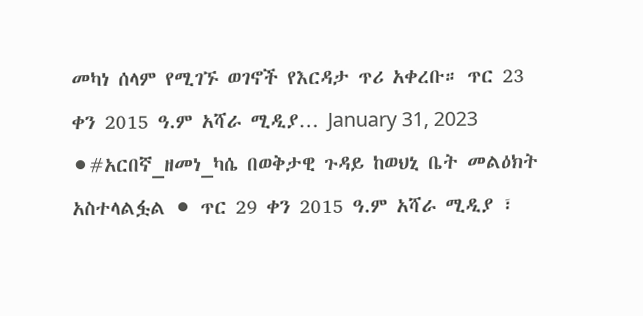መካነ ሰላም የሚገኙ ወገኖች የእርዳታ ጥሪ አቀረቡ። ጥር 23 ቀን 2015 ዓ.ም አሻራ ሚዲያ… January 31, 2023
⚫#አርበኛ_ዘመነ_ካሴ በወቅታዊ ጉዳይ ከወህኒ ቤት መልዕክት አስተላልፏል ⚫ ጥር 29 ቀን 2015 ዓ.ም አሻራ ሚዲያ ፣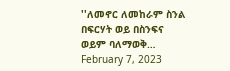''ለመኖር ለመከራም ስንል በፍርሃት ወይ በስንፍና ወይም ባለማወቅ… February 7, 2023